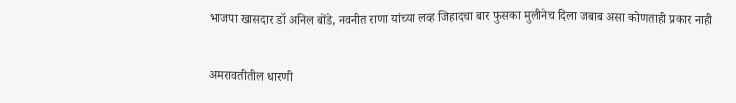भाजपा खासदार डॉ अनिल बोंडे, नवनीत राणा यांच्या लव्ह जिहादचा बार फुसका मुलीनेच दिला जबाब असा कोणताही प्रकार नाही

अमरावतीतील धारणी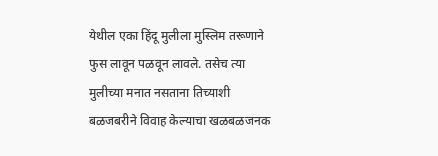येथील एका हिंदू मुलीला मुस्लिम तरूणाने फुस लावून पळवून लावले. तसेच त्या मुलीच्या मनात नसताना तिच्याशी बळजबरीने विवाह केल्याचा खळबळजनक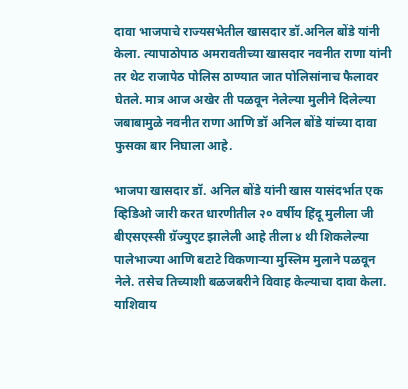दावा भाजपाचे राज्यसभेतील खासदार डॉ.अनिल बोंडे यांनी केला. त्यापाठोपाठ अमरावतीच्या खासदार नवनीत राणा यांनी तर थेट राजापेठ पोलिस ठाण्यात जात पोलिसांनाच फैलावर घेतले. मात्र आज अखेर ती पळवून नेलेल्या मुलीने दिलेल्या जबाबामुळे नवनीत राणा आणि डॉ अनिल बोंडे यांच्या दावा फुसका बार निघाला आहे.

भाजपा खासदार डॉ. अनिल बोंडे यांनी खास यासंदर्भात एक व्हिडिओ जारी करत धारणीतील २० वर्षीय हिंदू मुलीला जी बीएसएस्सी ग्रॅज्युएट झालेली आहे तीला ४ थी शिकलेल्या पालेभाज्या आणि बटाटे विकणाऱ्या मुस्लिम मुलाने पळवून नेले. तसेच तिच्याशी बळजबरीने विवाह केल्याचा दावा केला. याशिवाय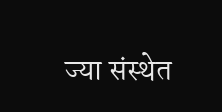ज्या संस्थेत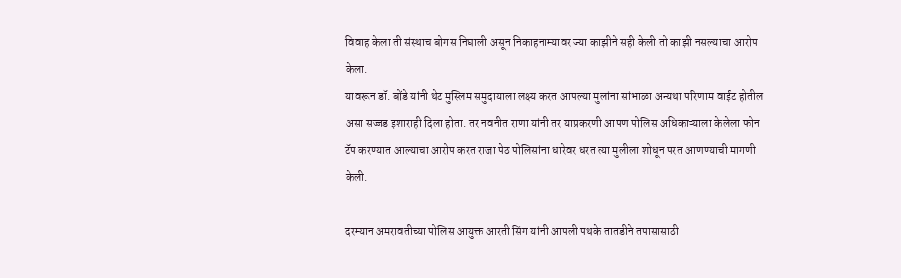विवाह केला ती संस्थाच बोगस निघाली असून निकाहनाम्यावर ज्या काझीने सही केली तो काझी नसल्याचा आरोप केला.
यावरून डॉ. बोंडे यांनी थेट मुस्लिम समुदायाला लक्ष्य करत आपल्या मुलांना सांभाळा अन्यथा परिणाम वाईट होतील असा सज्जड इशाराही दिला होता. तर नवनीत राणा यांनी तर याप्रकरणी आपण पोलिस अधिकाऱ्याला केलेला फोन टॅप करण्यात आल्याचा आरोप करत राजा पेठ पोलिसांना धारेवर धरत त्या मुलीला शोधून परत आणण्याची मागणी केली.

दरम्यान अमरावतीच्या पोलिस आयुक्त आरती सिंग यांनी आपली पथके तातडीने तपासासाठी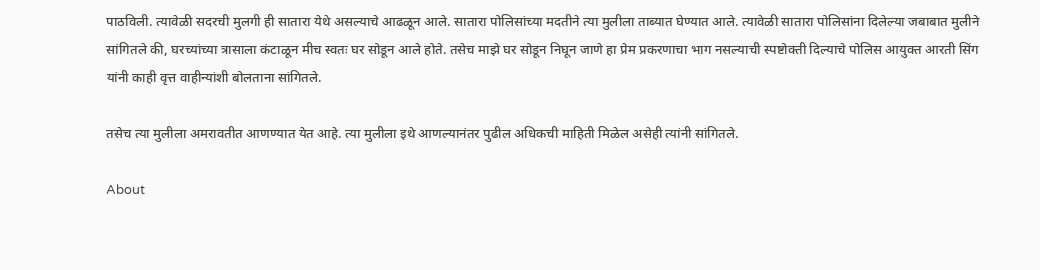पाठविली. त्यावेळी सदरची मुलगी ही सातारा येथे असल्याचे आढळून आले. सातारा पोलिसांच्या मदतीने त्या मुलीला ताब्यात घेण्यात आले. त्यावेळी सातारा पोलिसांना दिलेल्या जबाबात मुलीने सांगितले की, घरच्यांच्या त्रासाला कंटाळून मीच स्वतः घर सोडून आले होते. तसेच माझे घर सोडून निघून जाणे हा प्रेम प्रकरणाचा भाग नसल्याची स्पष्टोक्ती दिल्याचे पोलिस आयुक्त आरती सिंग यांनी काही वृत्त वाहीन्यांशी बोलताना सांगितले.

तसेच त्या मुलीला अमरावतीत आणण्यात येत आहे. त्या मुलीला इथे आणल्यानंतर पुढील अधिकची माहिती मिळेल असेही त्यांनी सांगितले.

About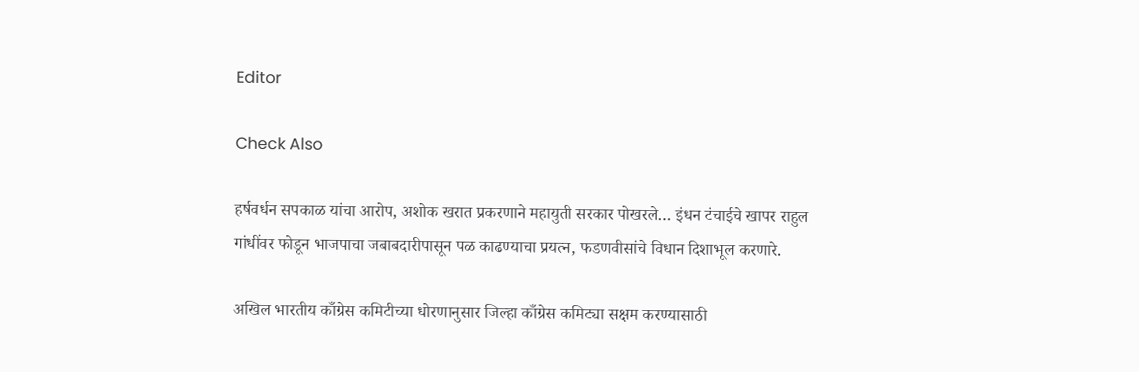Editor

Check Also

हर्षवर्धन सपकाळ यांचा आरोप, अशोक खरात प्रकरणाने महायुती सरकार पोखरले… इंधन टंचाईचे खापर राहुल गांधींवर फोडून भाजपाचा जबाबदारीपासून पळ काढण्याचा प्रयत्न, फडणवीसांचे विधान दिशाभूल करणारे.

अखिल भारतीय काँग्रेस कमिटीच्या धोरणानुसार जिल्हा काँग्रेस कमिट्या सक्षम करण्यासाठी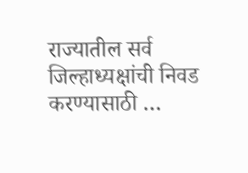राज्यातील सर्व जिल्हाध्यक्षांची निवड करण्यासाठी …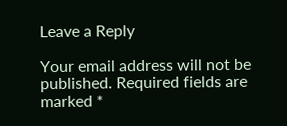Leave a Reply

Your email address will not be published. Required fields are marked *